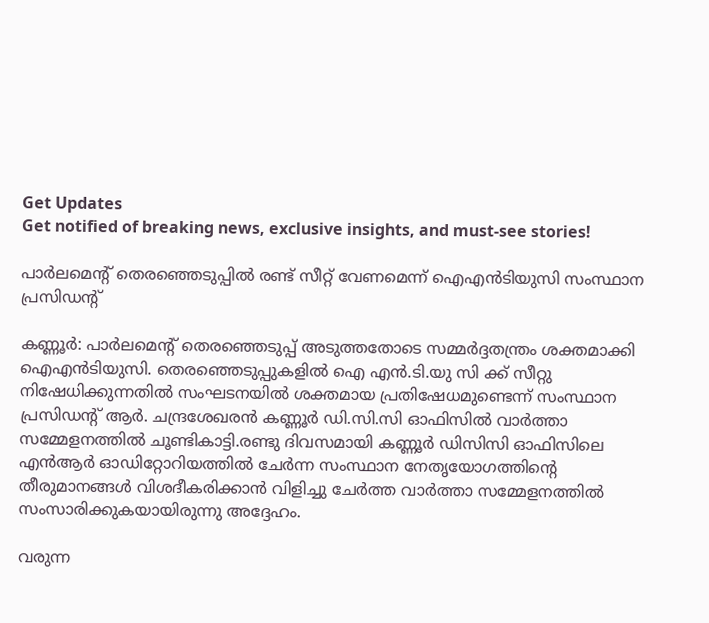Get Updates
Get notified of breaking news, exclusive insights, and must-see stories!

പാര്‍ലമെന്റ് തെരഞ്ഞെടുപ്പില്‍ രണ്ട് സീറ്റ് വേണമെന്ന് ഐഎന്‍ടിയുസി സംസ്ഥാന പ്രസിഡന്റ്

കണ്ണൂര്‍: പാര്‍ലമെന്റ് തെരഞ്ഞെടുപ്പ് അടുത്തതോടെ സമ്മര്‍ദ്ദതന്ത്രം ശക്തമാക്കി ഐഎന്‍ടിയുസി. തെരഞ്ഞെടുപ്പുകളില്‍ ഐ എന്‍.ടി.യു സി ക്ക് സീറ്റു നിഷേധിക്കുന്നതില്‍ സംഘടനയില്‍ ശക്തമായ പ്രതിഷേധമുണ്ടെന്ന് സംസ്ഥാന പ്രസിഡന്റ് ആര്‍. ചന്ദ്രശേഖരന്‍ കണ്ണൂര്‍ ഡി.സി.സി ഓഫിസില്‍ വാര്‍ത്താ സമ്മേളനത്തില്‍ ചൂണ്ടികാട്ടി.രണ്ടു ദിവസമായി കണ്ണൂര്‍ ഡിസിസി ഓഫിസിലെ എന്‍ആര്‍ ഓഡിറ്റോറിയത്തില്‍ ചേര്‍ന്ന സംസ്ഥാന നേതൃയോഗത്തിന്റെ തീരുമാനങ്ങള്‍ വിശദീകരിക്കാന്‍ വിളിച്ചു ചേര്‍ത്ത വാര്‍ത്താ സമ്മേളനത്തില്‍ സംസാരിക്കുകയായിരുന്നു അദ്ദേഹം.

വരുന്ന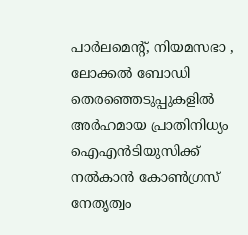പാര്‍ലമെന്റ്, നിയമസഭാ , ലോക്കല്‍ ബോഡി തെരഞ്ഞെടുപ്പുകളില്‍ അര്‍ഹമായ പ്രാതിനിധ്യം ഐഎന്‍ടിയുസിക്ക് നല്‍കാന്‍ കോണ്‍ഗ്രസ് നേതൃത്വം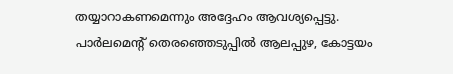തയ്യാറാകണമെന്നും അദ്ദേഹം ആവശ്യപ്പെട്ടു. പാര്‍ലമെന്റ് തെരഞ്ഞെടുപ്പില്‍ ആലപ്പുഴ, കോട്ടയം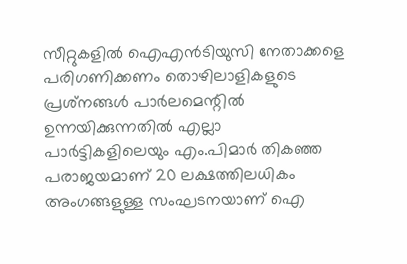സീറ്റുകളില്‍ ഐഎന്‍ടിയുസി നേതാക്കളെ പരിഗണിക്കണം തൊഴിലാളികളുടെ പ്രശ്‌നങ്ങള്‍ പാര്‍ലമെന്റില്‍ ഉന്നയിക്കുന്നതില്‍ എല്ലാ പാര്‍ട്ടികളിലെയും എം.പിമാര്‍ തികഞ്ഞ പരാജയമാണ് 20 ലക്ഷത്തിലധികം അംഗങ്ങളുള്ള സംഘടനയാണ് ഐ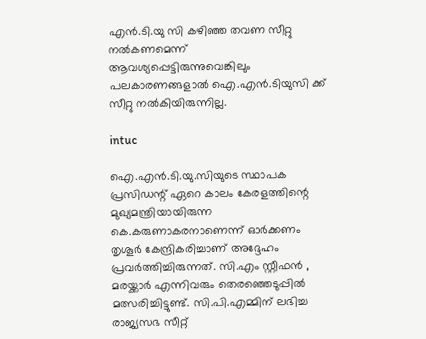എന്‍.ടി.യു സി കഴിഞ്ഞ തവണ സീറ്റു നല്‍കണമെന്ന് ആവശ്യപ്പെട്ടിരുന്നുവെങ്കിലും പലകാരണങ്ങളാല്‍ ഐ.എന്‍.ടിയുസി ക്ക് സീറ്റു നല്‍കിയിരുന്നില്ല.

intuc

ഐ.എന്‍.ടി.യു.സിയുടെ സ്ഥാപക പ്രസിഡന്റ് ഏറെ കാലം കേരളത്തിന്റെ മുഖ്യമന്ത്രിയായിരുന്ന കെ.കരുണാകരനാണെന്ന് ഓര്‍ക്കണം തൃശൂര്‍ കേന്ദ്രികരിച്ചാണ് അദ്ദേഹം പ്രവര്‍ത്തിച്ചിരുന്നത്. സി.എം സ്റ്റീഫന്‍ , മരയ്ക്കാര്‍ എന്നിവരും തെരഞ്ഞെടുപ്പില്‍ മത്സരിച്ചിട്ടുണ്ട്. സി.പി.എമ്മിന് ലഭിച്ച രാജ്യസഭ സീറ്റ്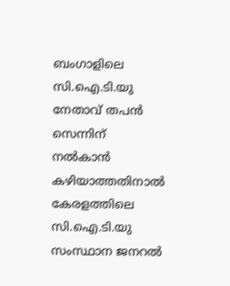ബംഗാളിലെ സി.ഐ.ടി.യു നേതാവ് തപന്‍ സെന്നിന് നല്‍കാന്‍ കഴിയാത്തതിനാല്‍ കേരളത്തിലെ സി.ഐ.ടി.യു സംസ്ഥാന ജനറല്‍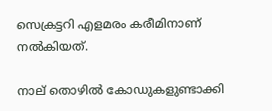സെക്രട്ടറി എളമരം കരീമിനാണ് നല്‍കിയത്.

നാല് തൊഴില്‍ കോഡുകളുണ്ടാക്കി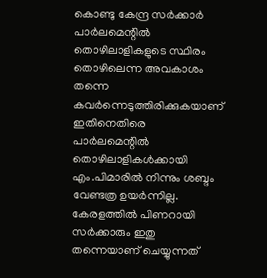കൊണ്ടു കേന്ദ്ര സര്‍ക്കാര്‍ പാര്‍ലമെന്റില്‍ തൊഴിലാളികളുടെ സ്ഥിരം തൊഴിലെന്ന അവകാശം തന്നെ കവര്‍ന്നെടുത്തിരിക്കുകയാണ് ഇതിനെതിരെ പാര്‍ലമെന്റില്‍ തൊഴിലാളികള്‍ക്കായി എം.പിമാരില്‍ നിന്നും ശബ്ദം വേണ്ടത്ര ഉയര്‍ന്നില്ല. കേരളത്തില്‍ പിണറായി സര്‍ക്കാരും ഇതു തന്നെയാണ് ചെയ്യുന്നത്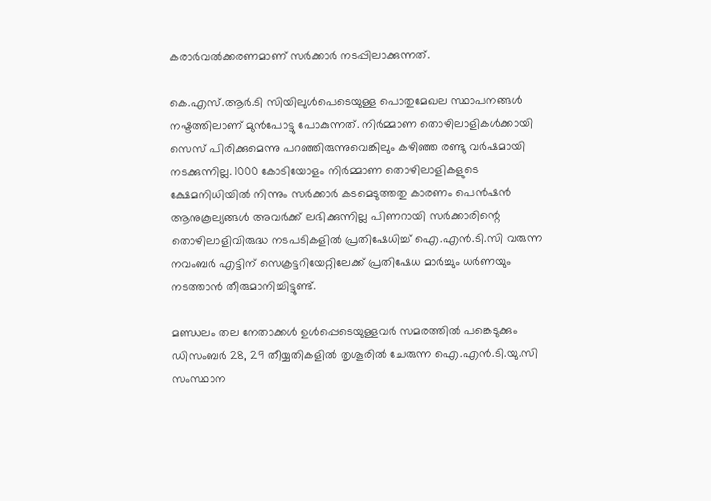കരാര്‍വല്‍ക്കരണമാണ് സര്‍ക്കാര്‍ നടപ്പിലാക്കുന്നത്.

കെ.എസ്.ആര്‍.ടി സിയിലുള്‍പെടെയുള്ള പൊതുമേഖല സ്ഥാപനങ്ങള്‍ നഷ്ടത്തിലാണ് മുന്‍പോട്ടു പോകുന്നത്. നിര്‍മ്മാണ തൊഴിലാളികള്‍ക്കായി സെസ് പിരിക്കുമെന്നു പറഞ്ഞിരുന്നുവെങ്കിലും കഴിഞ്ഞ രണ്ടു വര്‍ഷമായി നടക്കുന്നില്ല. 1000 കോടിയോളം നിര്‍മ്മാണ തൊഴിലാളികളുടെ ക്ഷേമനിധിയില്‍ നിന്നും സര്‍ക്കാര്‍ കടമെടുത്തതു കാരണം പെന്‍ഷന്‍ ആനുകൂല്യങ്ങള്‍ അവര്‍ക്ക് ലഭിക്കുന്നില്ല പിണറായി സര്‍ക്കാരിന്റെ തൊഴിലാളിവിരുദ്ധ നടപടികളില്‍ പ്രതിഷേധിച്ച് ഐ.എന്‍.ടി.സി വരുന്ന നവംബര്‍ എട്ടിന് സെക്രട്ടറിയേറ്റിലേക്ക് പ്രതിഷേധ മാര്‍ച്ചും ധര്‍ണയും നടത്താന്‍ തീരുമാനിച്ചിട്ടുണ്ട്.

മണ്ഡലം തല നേതാക്കള്‍ ഉള്‍പ്പെടെയുള്ളവര്‍ സമരത്തില്‍ പങ്കെടുക്കും ഡിസംബര്‍ 28, 29 തീയ്യതികളില്‍ തൃശൂരില്‍ ചേരുന്ന ഐ.എന്‍.ടി.യു.സി സംസ്ഥാന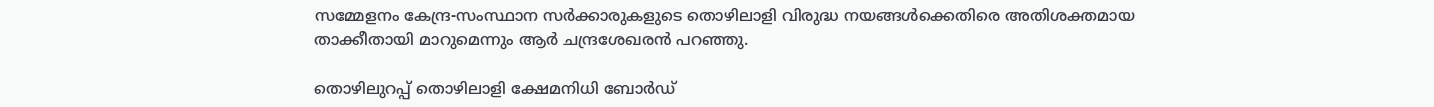സമ്മേളനം കേന്ദ്ര-സംസ്ഥാന സര്‍ക്കാരുകളുടെ തൊഴിലാളി വിരുദ്ധ നയങ്ങള്‍ക്കെതിരെ അതിശക്തമായ താക്കീതായി മാറുമെന്നും ആര്‍ ചന്ദ്രശേഖരന്‍ പറഞ്ഞു.

തൊഴിലുറപ്പ് തൊഴിലാളി ക്ഷേമനിധി ബോര്‍ഡ്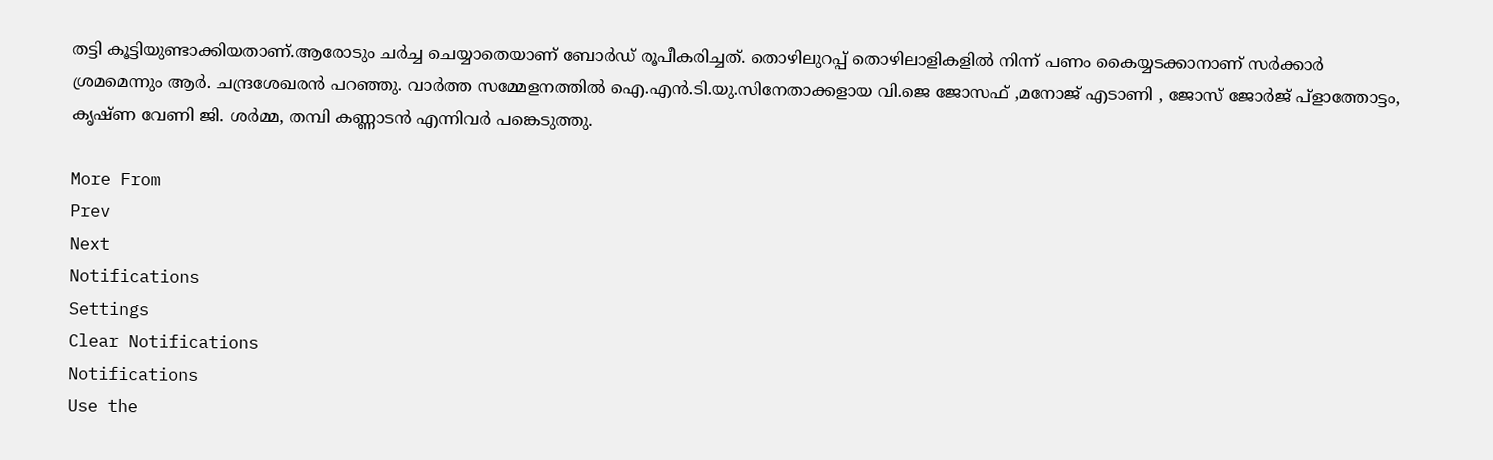തട്ടി കൂട്ടിയുണ്ടാക്കിയതാണ്.ആരോടും ചര്‍ച്ച ചെയ്യാതെയാണ് ബോര്‍ഡ് രൂപീകരിച്ചത്. തൊഴിലുറപ്പ് തൊഴിലാളികളില്‍ നിന്ന് പണം കൈയ്യടക്കാനാണ് സര്‍ക്കാര്‍ ശ്രമമെന്നും ആര്‍. ചന്ദ്രശേഖരന്‍ പറഞ്ഞു. വാര്‍ത്ത സമ്മേളനത്തില്‍ ഐ.എന്‍.ടി.യു.സിനേതാക്കളായ വി.ജെ ജോസഫ് ,മനോജ് എടാണി , ജോസ് ജോര്‍ജ് പ്‌ളാത്തോട്ടം, കൃഷ്ണ വേണി ജി. ശര്‍മ്മ, തമ്പി കണ്ണാടന്‍ എന്നിവര്‍ പങ്കെടുത്തു.

More From
Prev
Next
Notifications
Settings
Clear Notifications
Notifications
Use the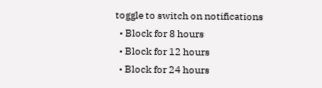toggle to switch on notifications
  • Block for 8 hours
  • Block for 12 hours
  • Block for 24 hours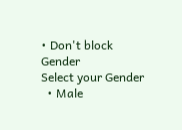• Don't block
Gender
Select your Gender
  • Male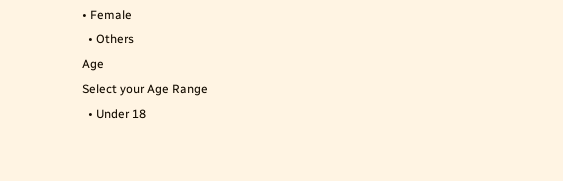• Female
  • Others
Age
Select your Age Range
  • Under 18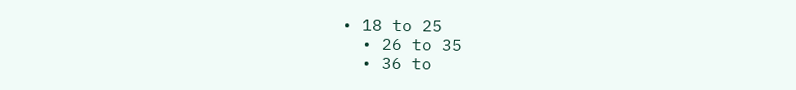• 18 to 25
  • 26 to 35
  • 36 to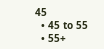45
  • 45 to 55
  • 55+